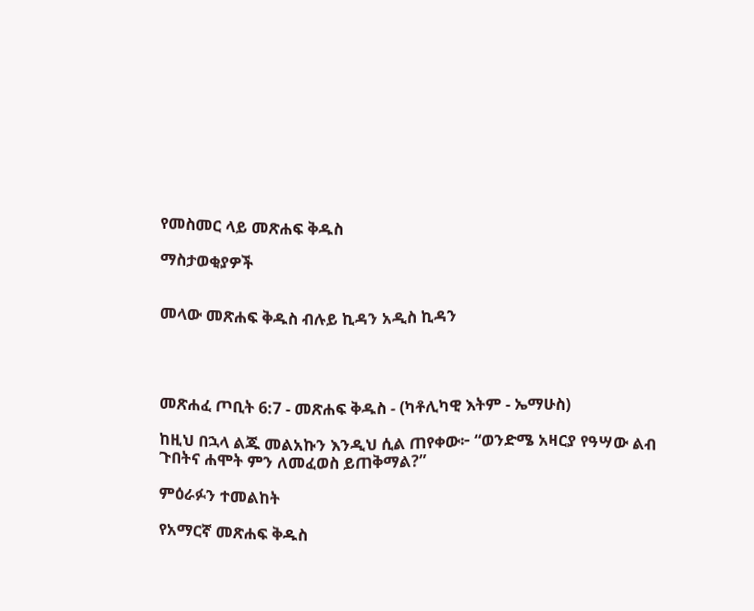የመስመር ላይ መጽሐፍ ቅዱስ

ማስታወቂያዎች


መላው መጽሐፍ ቅዱስ ብሉይ ኪዳን አዲስ ኪዳን




መጽሐፈ ጦቢት 6:7 - መጽሐፍ ቅዱስ - (ካቶሊካዊ እትም - ኤማሁስ)

ከዚህ በኋላ ልጁ መልአኩን እንዲህ ሲል ጠየቀው፦ “ወንድሜ አዛርያ የዓሣው ልብ ጉበትና ሐሞት ምን ለመፈወስ ይጠቅማል?”

ምዕራፉን ተመልከት

የአማርኛ መጽሐፍ ቅዱስ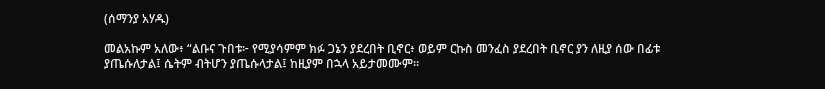(ሰማንያ አሃዱ)

መልአኩም አለው፥ “ልቡና ጉበቱ፦ የሚያሳምም ክፉ ጋኔን ያደረበት ቢኖር፥ ወይም ርኩስ መንፈስ ያደረበት ቢኖር ያን ለዚያ ሰው በፊቱ ያጤሱለታል፤ ሴትም ብትሆን ያጤሱላታል፤ ከዚያም በኋላ አይታመሙም።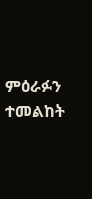ምዕራፉን ተመልከት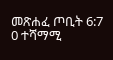መጽሐፈ ጦቢት 6:7
0 ተሻማሚ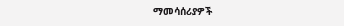ማመሳሰሪያዎች